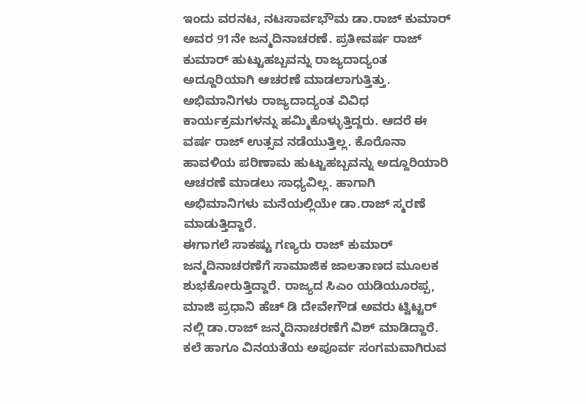ಇಂದು ವರನಟ, ನಟಸಾರ್ವಭೌಮ ಡಾ.ರಾಜ್ ಕುಮಾರ್ ಅವರ 91ನೇ ಜನ್ಮದಿನಾಚರಣೆ. ಪ್ರತೀವರ್ಷ ರಾಜ್ ಕುಮಾರ್ ಹುಟ್ಟುಹಬ್ಬವನ್ನು ರಾಜ್ಯದಾದ್ಯಂತ ಅದ್ದೂರಿಯಾಗಿ ಆಚರಣೆ ಮಾಡಲಾಗುತ್ತಿತ್ತು.
ಅಭಿಮಾನಿಗಳು ರಾಜ್ಯದಾದ್ಯಂತ ವಿವಿಧ ಕಾರ್ಯಕ್ರಮಗಳನ್ನು ಹಮ್ಮಿಕೊಳ್ಳುತ್ತಿದ್ದರು. ಆದರೆ ಈ ವರ್ಷ ರಾಜ್ ಉತ್ಸವ ನಡೆಯುತ್ತಿಲ್ಲ. ಕೊರೊನಾ ಹಾವಳಿಯ ಪರಿಣಾಮ ಹುಟ್ಟುಹಬ್ಬವನ್ನು ಅದ್ದೂರಿಯಾರಿ ಆಚರಣೆ ಮಾಡಲು ಸಾಧ್ಯವಿಲ್ಲ. ಹಾಗಾಗಿ ಅಭಿಮಾನಿಗಳು ಮನೆಯಲ್ಲಿಯೇ ಡಾ.ರಾಜ್ ಸ್ಮರಣೆ ಮಾಡುತ್ತಿದ್ದಾರೆ.
ಈಗಾಗಲೆ ಸಾಕಷ್ಟು ಗಣ್ಯರು ರಾಜ್ ಕುಮಾರ್ ಜನ್ಮದಿನಾಚರಣೆಗೆ ಸಾಮಾಜಿಕ ಜಾಲತಾಣದ ಮೂಲಕ ಶುಭಕೋರುತ್ತಿದ್ದಾರೆ. ರಾಜ್ಯದ ಸಿಎಂ ಯಡಿಯೂರಪ್ಪ, ಮಾಜಿ ಪ್ರಧಾನಿ ಹೆಚ್ ಡಿ ದೇವೇಗೌಡ ಅವರು ಟ್ವಿಟ್ಟರ್ ನಲ್ಲಿ ಡಾ.ರಾಜ್ ಜನ್ಮದಿನಾಚರಣೆಗೆ ವಿಶ್ ಮಾಡಿದ್ದಾರೆ.
ಕಲೆ ಹಾಗೂ ವಿನಯತೆಯ ಅಪೂರ್ವ ಸಂಗಮವಾಗಿರುವ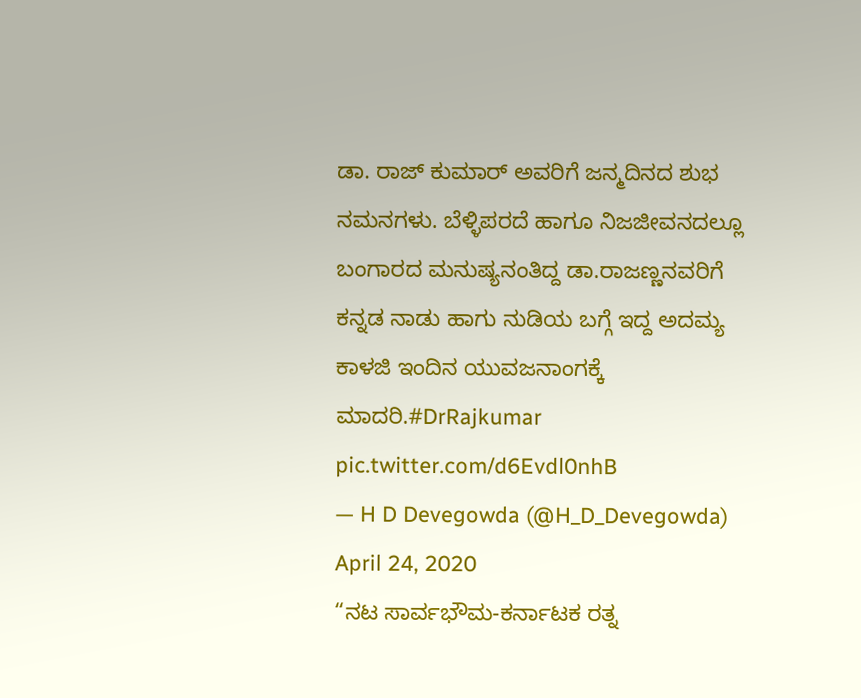ಡಾ. ರಾಜ್ ಕುಮಾರ್ ಅವರಿಗೆ ಜನ್ಮದಿನದ ಶುಭ ನಮನಗಳು. ಬೆಳ್ಳಿಪರದೆ ಹಾಗೂ ನಿಜಜೀವನದಲ್ಲೂ ಬಂಗಾರದ ಮನುಷ್ಯನಂತಿದ್ದ ಡಾ.ರಾಜಣ್ಣನವರಿಗೆ ಕನ್ನಡ ನಾಡು ಹಾಗು ನುಡಿಯ ಬಗ್ಗೆ ಇದ್ದ ಅದಮ್ಯ ಕಾಳಜಿ ಇಂದಿನ ಯುವಜನಾಂಗಕ್ಕೆ ಮಾದರಿ.#DrRajkumar pic.twitter.com/d6Evdl0nhB
— H D Devegowda (@H_D_Devegowda) April 24, 2020
“ನಟ ಸಾರ್ವಭೌಮ-ಕರ್ನಾಟಕ ರತ್ನ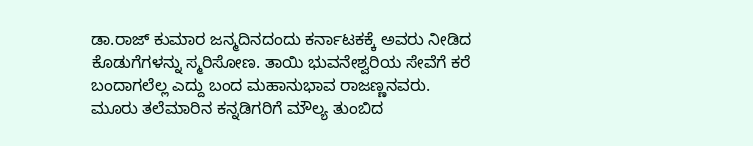ಡಾ.ರಾಜ್ ಕುಮಾರ ಜನ್ಮದಿನದಂದು ಕರ್ನಾಟಕಕ್ಕೆ ಅವರು ನೀಡಿದ ಕೊಡುಗೆಗಳನ್ನು ಸ್ಮರಿಸೋಣ. ತಾಯಿ ಭುವನೇಶ್ವರಿಯ ಸೇವೆಗೆ ಕರೆ ಬಂದಾಗಲೆಲ್ಲ ಎದ್ದು ಬಂದ ಮಹಾನುಭಾವ ರಾಜಣ್ಣನವರು. ಮೂರು ತಲೆಮಾರಿನ ಕನ್ನಡಿಗರಿಗೆ ಮೌಲ್ಯ ತುಂಬಿದ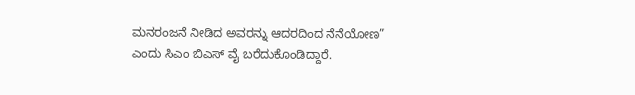ಮನರಂಜನೆ ನೀಡಿದ ಅವರನ್ನು ಆದರದಿಂದ ನೆನೆಯೋಣ” ಎಂದು ಸಿಎಂ ಬಿಎಸ್ ವೈ ಬರೆದುಕೊಂಡಿದ್ದಾರೆ.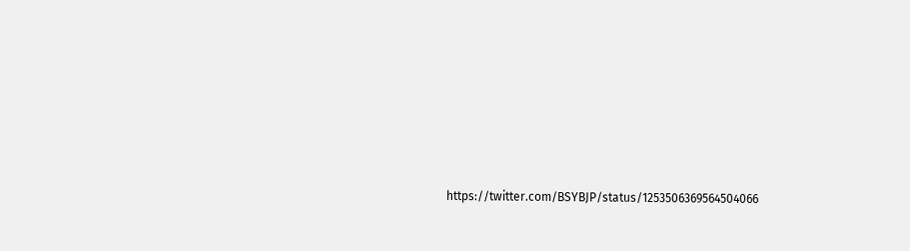https://twitter.com/BSYBJP/status/1253506369564504066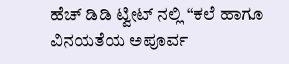ಹೆಚ್ ಡಿಡಿ ಟ್ವೀಟ್ ನಲ್ಲಿ “ಕಲೆ ಹಾಗೂ ವಿನಯತೆಯ ಅಪೂರ್ವ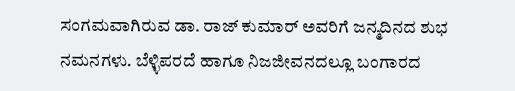ಸಂಗಮವಾಗಿರುವ ಡಾ. ರಾಜ್ ಕುಮಾರ್ ಅವರಿಗೆ ಜನ್ಮದಿನದ ಶುಭ ನಮನಗಳು. ಬೆಳ್ಳಿಪರದೆ ಹಾಗೂ ನಿಜಜೀವನದಲ್ಲೂ ಬಂಗಾರದ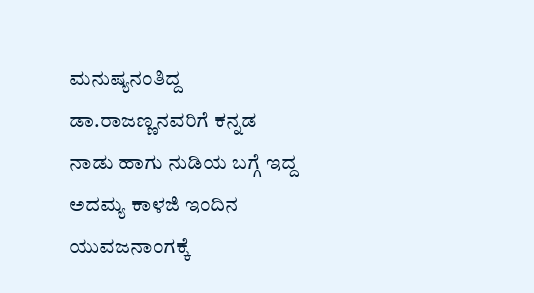ಮನುಷ್ಯನಂತಿದ್ದ ಡಾ.ರಾಜಣ್ಣನವರಿಗೆ ಕನ್ನಡ ನಾಡು ಹಾಗು ನುಡಿಯ ಬಗ್ಗೆ ಇದ್ದ ಅದಮ್ಯ ಕಾಳಜಿ ಇಂದಿನ ಯುವಜನಾಂಗಕ್ಕೆ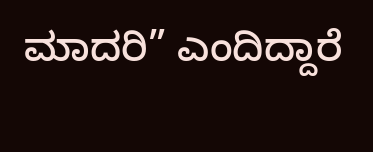ಮಾದರಿ” ಎಂದಿದ್ದಾರೆ